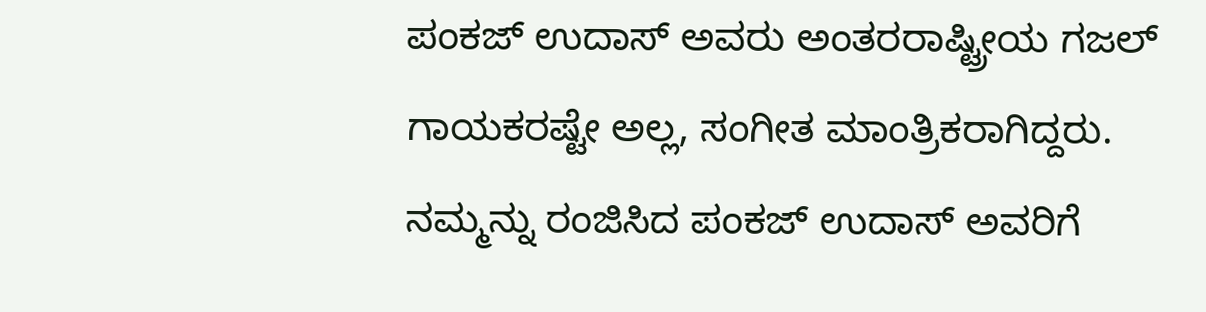ಪಂಕಜ್ ಉದಾಸ್ ಅವರು ಅಂತರರಾಷ್ಟ್ರೀಯ ಗಜಲ್ ಗಾಯಕರಷ್ಟೇ ಅಲ್ಲ, ಸಂಗೀತ ಮಾಂತ್ರಿಕರಾಗಿದ್ದರು. ನಮ್ಮನ್ನು ರಂಜಿಸಿದ ಪಂಕಜ್ ಉದಾಸ್ ಅವರಿಗೆ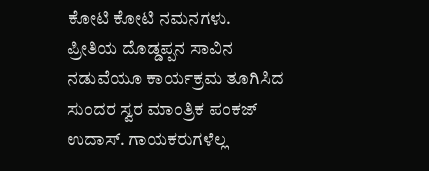ಕೋಟಿ ಕೋಟಿ ನಮನಗಳು.
ಪ್ರೀತಿಯ ದೊಡ್ಡಪ್ಪನ ಸಾವಿನ ನಡುವೆಯೂ ಕಾರ್ಯಕ್ರಮ ತೂಗಿಸಿದ ಸುಂದರ ಸ್ವರ ಮಾಂತ್ರಿಕ ಪಂಕಜ್ ಉದಾಸ್. ಗಾಯಕರುಗಳೆಲ್ಲ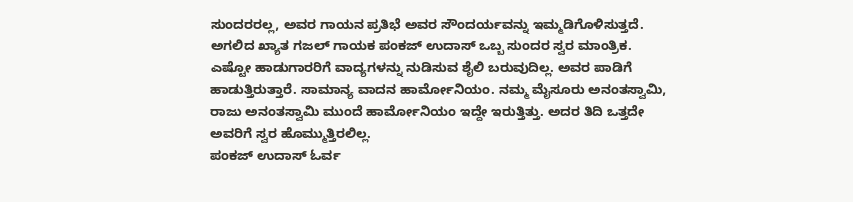ಸುಂದರರಲ್ಲ, ಅವರ ಗಾಯನ ಪ್ರತಿಭೆ ಅವರ ಸೌಂದರ್ಯವನ್ನು ಇಮ್ಮಡಿಗೊಳಿಸುತ್ತದೆ. ಅಗಲಿದ ಖ್ಯಾತ ಗಜಲ್ ಗಾಯಕ ಪಂಕಜ್ ಉದಾಸ್ ಒಬ್ಬ ಸುಂದರ ಸ್ವರ ಮಾಂತ್ರಿಕ.
ಎಷ್ಟೋ ಹಾಡುಗಾರರಿಗೆ ವಾದ್ಯಗಳನ್ನು ನುಡಿಸುವ ಶೈಲಿ ಬರುವುದಿಲ್ಲ. ಅವರ ಪಾಡಿಗೆ ಹಾಡುತ್ತಿರುತ್ತಾರೆ. ಸಾಮಾನ್ಯ ವಾದನ ಹಾರ್ಮೋನಿಯಂ. ನಮ್ಮ ಮೈಸೂರು ಅನಂತಸ್ವಾಮಿ, ರಾಜು ಅನಂತಸ್ವಾಮಿ ಮುಂದೆ ಹಾರ್ಮೋನಿಯಂ ಇದ್ದೇ ಇರುತ್ತಿತ್ತು. ಅದರ ತಿದಿ ಒತ್ತದೇ ಅವರಿಗೆ ಸ್ವರ ಹೊಮ್ಮುತ್ತಿರಲಿಲ್ಲ.
ಪಂಕಜ್ ಉದಾಸ್ ಓರ್ವ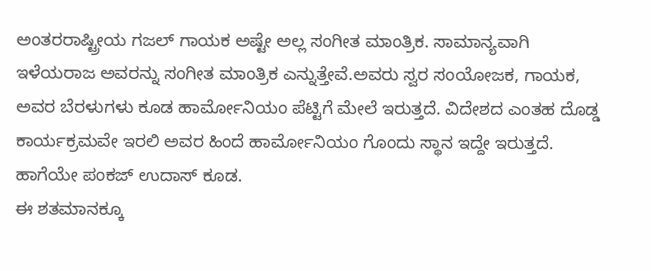ಅಂತರರಾಷ್ಟ್ರೀಯ ಗಜಲ್ ಗಾಯಕ ಅಷ್ಟೇ ಅಲ್ಲ ಸಂಗೀತ ಮಾಂತ್ರಿಕ. ಸಾಮಾನ್ಯವಾಗಿ ಇಳೆಯರಾಜ ಅವರನ್ನು ಸಂಗೀತ ಮಾಂತ್ರಿಕ ಎನ್ನುತ್ತೇವೆ.ಅವರು ಸ್ವರ ಸಂಯೋಜಕ, ಗಾಯಕ, ಅವರ ಬೆರಳುಗಳು ಕೂಡ ಹಾರ್ಮೋನಿಯಂ ಪೆಟ್ಟಿಗೆ ಮೇಲೆ ಇರುತ್ತದೆ. ವಿದೇಶದ ಎಂತಹ ದೊಡ್ಡ ಕಾರ್ಯಕ್ರಮವೇ ಇರಲಿ ಅವರ ಹಿಂದೆ ಹಾರ್ಮೋನಿಯಂ ಗೊಂದು ಸ್ಥಾನ ಇದ್ದೇ ಇರುತ್ತದೆ. ಹಾಗೆಯೇ ಪಂಕಜ್ ಉದಾಸ್ ಕೂಡ.
ಈ ಶತಮಾನಕ್ಕೂ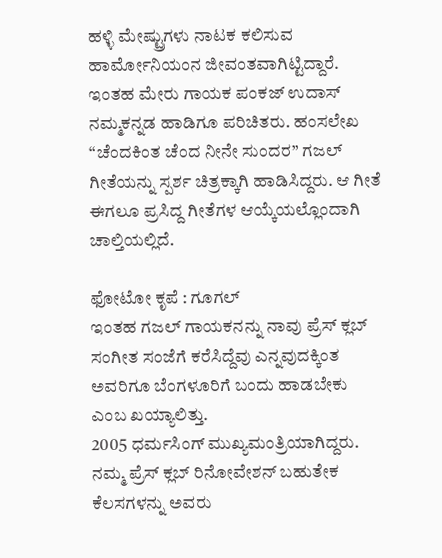ಹಳ್ಳಿ ಮೇಷ್ಟ್ರುಗಳು ನಾಟಕ ಕಲಿಸುವ ಹಾರ್ಮೋನಿಯಂನ ಜೀವಂತವಾಗಿಟ್ಟಿದ್ದಾರೆ. ಇಂತಹ ಮೇರು ಗಾಯಕ ಪಂಕಜ್ ಉದಾಸ್ ನಮ್ಮಕನ್ನಡ ಹಾಡಿಗೂ ಪರಿಚಿತರು. ಹಂಸಲೇಖ “ಚೆಂದಕಿಂತ ಚೆಂದ ನೀನೇ ಸುಂದರ” ಗಜಲ್ ಗೀತೆಯನ್ನು ಸ್ಪರ್ಶ ಚಿತ್ರಕ್ಕಾಗಿ ಹಾಡಿಸಿದ್ದರು. ಆ ಗೀತೆ ಈಗಲೂ ಪ್ರಸಿದ್ದ ಗೀತೆಗಳ ಆಯ್ಕೆಯಲ್ಲೊಂದಾಗಿ ಚಾಲ್ತಿಯಲ್ಲಿದೆ.

ಫೋಟೋ ಕೃಪೆ : ಗೂಗಲ್
ಇಂತಹ ಗಜಲ್ ಗಾಯಕನನ್ನು ನಾವು ಪ್ರೆಸ್ ಕ್ಲಬ್ ಸಂಗೀತ ಸಂಜೆಗೆ ಕರೆಸಿದ್ದೆವು ಎನ್ನವುದಕ್ಕಿಂತ ಅವರಿಗೂ ಬೆಂಗಳೂರಿಗೆ ಬಂದು ಹಾಡಬೇಕು ಎಂಬ ಖಯ್ಯಾಲಿತ್ತು.
2005 ಧರ್ಮಸಿಂಗ್ ಮುಖ್ಯಮಂತ್ರಿಯಾಗಿದ್ದರು.
ನಮ್ಮ ಪ್ರೆಸ್ ಕ್ಲಬ್ ರಿನೋವೇಶನ್ ಬಹುತೇಕ ಕೆಲಸಗಳನ್ನು ಅವರು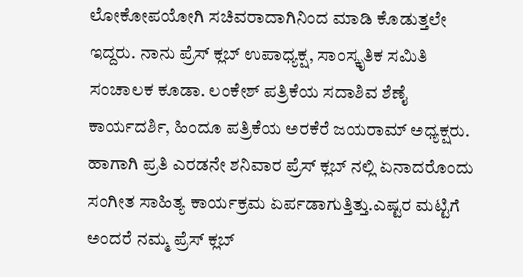ಲೋಕೋಪಯೋಗಿ ಸಚಿವರಾದಾಗಿನಿಂದ ಮಾಡಿ ಕೊಡುತ್ತಲೇ ಇದ್ದರು. ನಾನು ಪ್ರೆಸ್ ಕ್ಲಬ್ ಉಪಾಧ್ಯಕ್ಷ, ಸಾಂಸ್ಕೃತಿಕ ಸಮಿತಿ ಸಂಚಾಲಕ ಕೂಡಾ. ಲಂಕೇಶ್ ಪತ್ರಿಕೆಯ ಸದಾಶಿವ ಶೆಣೈ ಕಾರ್ಯದರ್ಶಿ, ಹಿಂದೂ ಪತ್ರಿಕೆಯ ಅರಕೆರೆ ಜಯರಾಮ್ ಅಧ್ಯಕ್ಷರು.
ಹಾಗಾಗಿ ಪ್ರತಿ ಎರಡನೇ ಶನಿವಾರ ಪ್ರೆಸ್ ಕ್ಲಬ್ ನಲ್ಲಿ ಏನಾದರೊಂದು ಸಂಗೀತ ಸಾಹಿತ್ಯ ಕಾರ್ಯಕ್ರಮ ಏರ್ಪಡಾಗುತ್ತಿತ್ತು.ಎಷ್ಟರ ಮಟ್ಟಿಗೆ ಅಂದರೆ ನಮ್ಮ ಪ್ರೆಸ್ ಕ್ಲಬ್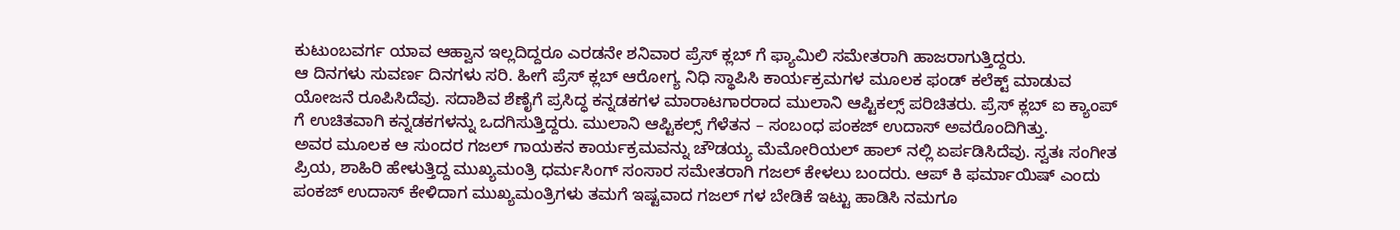ಕುಟುಂಬವರ್ಗ ಯಾವ ಆಹ್ವಾನ ಇಲ್ಲದಿದ್ದರೂ ಎರಡನೇ ಶನಿವಾರ ಪ್ರೆಸ್ ಕ್ಲಬ್ ಗೆ ಫ್ಯಾಮಿಲಿ ಸಮೇತರಾಗಿ ಹಾಜರಾಗುತ್ತಿದ್ದರು.
ಆ ದಿನಗಳು ಸುವರ್ಣ ದಿನಗಳು ಸರಿ. ಹೀಗೆ ಪ್ರೆಸ್ ಕ್ಲಬ್ ಆರೋಗ್ಯ ನಿಧಿ ಸ್ಥಾಪಿಸಿ ಕಾರ್ಯಕ್ರಮಗಳ ಮೂಲಕ ಫಂಡ್ ಕಲೆಕ್ಟ್ ಮಾಡುವ ಯೋಜನೆ ರೂಪಿಸಿದೆವು. ಸದಾಶಿವ ಶೆಣೈಗೆ ಪ್ರಸಿದ್ಧ ಕನ್ನಡಕಗಳ ಮಾರಾಟಗಾರರಾದ ಮುಲಾನಿ ಆಪ್ಟಿಕಲ್ಸ್ ಪರಿಚಿತರು. ಪ್ರೆಸ್ ಕ್ಲಬ್ ಐ ಕ್ಯಾಂಪ್ ಗೆ ಉಚಿತವಾಗಿ ಕನ್ನಡಕಗಳನ್ನು ಒದಗಿಸುತ್ತಿದ್ದರು. ಮುಲಾನಿ ಆಪ್ಟಿಕಲ್ಸ್ ಗೆಳೆತನ – ಸಂಬಂಧ ಪಂಕಜ್ ಉದಾಸ್ ಅವರೊಂದಿಗಿತ್ತು.
ಅವರ ಮೂಲಕ ಆ ಸುಂದರ ಗಜಲ್ ಗಾಯಕನ ಕಾರ್ಯಕ್ರಮವನ್ನು ಚೌಡಯ್ಯ ಮೆಮೋರಿಯಲ್ ಹಾಲ್ ನಲ್ಲಿ ಏರ್ಪಡಿಸಿದೆವು. ಸ್ವತಃ ಸಂಗೀತ ಪ್ರಿಯ, ಶಾಹಿರಿ ಹೇಳುತ್ತಿದ್ದ ಮುಖ್ಯಮಂತ್ರಿ ಧರ್ಮಸಿಂಗ್ ಸಂಸಾರ ಸಮೇತರಾಗಿ ಗಜಲ್ ಕೇಳಲು ಬಂದರು. ಆಪ್ ಕಿ ಫರ್ಮಾಯಿಷ್ ಎಂದು ಪಂಕಜ್ ಉದಾಸ್ ಕೇಳಿದಾಗ ಮುಖ್ಯಮಂತ್ರಿಗಳು ತಮಗೆ ಇಷ್ಟವಾದ ಗಜಲ್ ಗಳ ಬೇಡಿಕೆ ಇಟ್ಟು ಹಾಡಿಸಿ ನಮಗೂ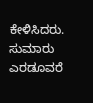ಕೇಳಿಸಿದರು. ಸುಮಾರು ಎರಡೂವರೆ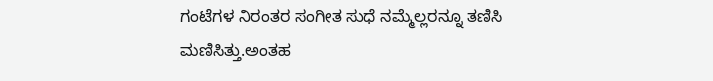ಗಂಟೆಗಳ ನಿರಂತರ ಸಂಗೀತ ಸುಧೆ ನಮ್ಮೆಲ್ಲರನ್ನೂ ತಣಿಸಿ ಮಣಿಸಿತ್ತು.ಅಂತಹ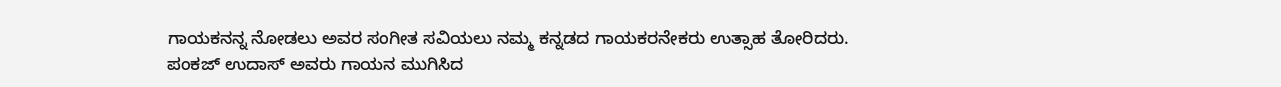ಗಾಯಕನನ್ನ ನೋಡಲು ಅವರ ಸಂಗೀತ ಸವಿಯಲು ನಮ್ಮ ಕನ್ನಡದ ಗಾಯಕರನೇಕರು ಉತ್ಸಾಹ ತೋರಿದರು.
ಪಂಕಜ್ ಉದಾಸ್ ಅವರು ಗಾಯನ ಮುಗಿಸಿದ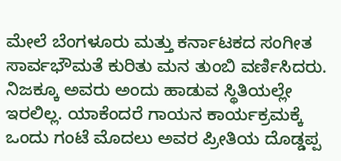ಮೇಲೆ ಬೆಂಗಳೂರು ಮತ್ತು ಕರ್ನಾಟಕದ ಸಂಗೀತ ಸಾರ್ವಭೌಮತೆ ಕುರಿತು ಮನ ತುಂಬಿ ವರ್ಣಿಸಿದರು. ನಿಜಕ್ಕೂ ಅವರು ಅಂದು ಹಾಡುವ ಸ್ಥಿತಿಯಲ್ಲೇ ಇರಲಿಲ್ಲ. ಯಾಕೆಂದರೆ ಗಾಯನ ಕಾರ್ಯಕ್ರಮಕ್ಕೆ ಒಂದು ಗಂಟೆ ಮೊದಲು ಅವರ ಪ್ರೀತಿಯ ದೊಡ್ಡಪ್ಪ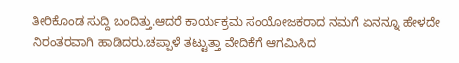ತೀರಿಕೊಂಡ ಸುದ್ದಿ ಬಂದಿತ್ತು.ಆದರೆ ಕಾರ್ಯಕ್ರಮ ಸಂಯೋಜಕರಾದ ನಮಗೆ ಏನನ್ನೂ ಹೇಳದೇ ನಿರಂತರವಾಗಿ ಹಾಡಿದರು.ಚಪ್ಪಾಳೆ ತಟ್ಟುತ್ತಾ ವೇದಿಕೆಗೆ ಆಗಮಿಸಿದ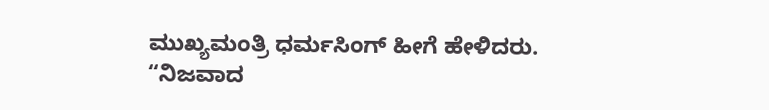ಮುಖ್ಯಮಂತ್ರಿ ಧರ್ಮಸಿಂಗ್ ಹೀಗೆ ಹೇಳಿದರು.
“ನಿಜವಾದ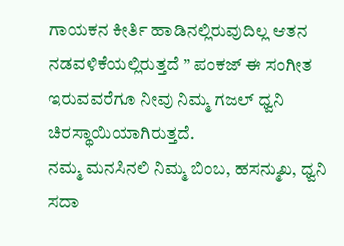ಗಾಯಕನ ಕೀರ್ತಿ ಹಾಡಿನಲ್ಲಿರುವುದಿಲ್ಲ ಆತನ ನಡವಳಿಕೆಯಲ್ಲಿರುತ್ತದೆ ” ಪಂಕಜ್ ಈ ಸಂಗೀತ ಇರುವವರೆಗೂ ನೀವು ನಿಮ್ಮ ಗಜಲ್ ಧ್ವನಿ ಚಿರಸ್ಥಾಯಿಯಾಗಿರುತ್ತದೆ.
ನಮ್ಮ ಮನಸಿನಲಿ ನಿಮ್ಮ ಬಿಂಬ, ಹಸನ್ಮುಖ, ಧ್ವನಿ ಸದಾ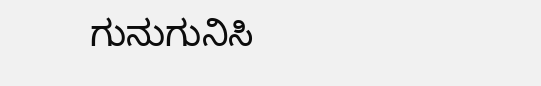ಗುನುಗುನಿಸಿ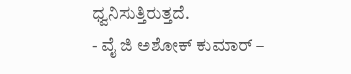ಧ್ವನಿಸುತ್ತಿರುತ್ತದೆ.
- ವೈ ಜಿ ಅಶೋಕ್ ಕುಮಾರ್ –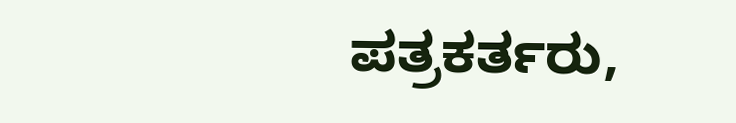ಪತ್ರಕರ್ತರು,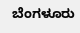ಬೆಂಗಳೂರು